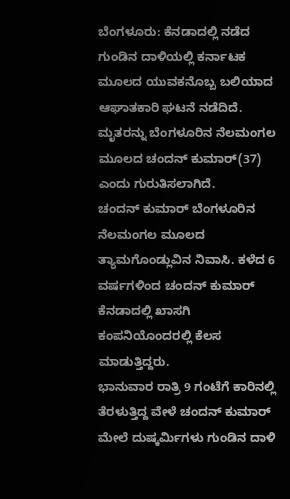ಬೆಂಗಳೂರು: ಕೆನಡಾದಲ್ಲಿ ನಡೆದ ಗುಂಡಿನ ದಾಳಿಯಲ್ಲಿ ಕರ್ನಾಟಕ ಮೂಲದ ಯುವಕನೊಬ್ಬ ಬಲಿಯಾದ ಆಘಾತಕಾರಿ ಘಟನೆ ನಡೆದಿದೆ. ಮೃತರನ್ನು ಬೆಂಗಳೂರಿನ ನೆಲಮಂಗಲ ಮೂಲದ ಚಂದನ್ ಕುಮಾರ್(37) ಎಂದು ಗುರುತಿಸಲಾಗಿದೆ.
ಚಂದನ್ ಕುಮಾರ್ ಬೆಂಗಳೂರಿನ ನೆಲಮಂಗಲ ಮೂಲದ ತ್ಯಾಮಗೊಂಡ್ಲುವಿನ ನಿವಾಸಿ. ಕಳೆದ 6 ವರ್ಷಗಳಿಂದ ಚಂದನ್ ಕುಮಾರ್ ಕೆನಡಾದಲ್ಲಿ ಖಾಸಗಿ ಕಂಪನಿಯೊಂದರಲ್ಲಿ ಕೆಲಸ ಮಾಡುತ್ತಿದ್ದರು.
ಭಾನುವಾರ ರಾತ್ರಿ 9 ಗಂಟೆಗೆ ಕಾರಿನಲ್ಲಿ ತೆರಳುತ್ತಿದ್ದ ವೇಳೆ ಚಂದನ್ ಕುಮಾರ್ ಮೇಲೆ ದುಷ್ಕರ್ಮಿಗಳು ಗುಂಡಿನ ದಾಳಿ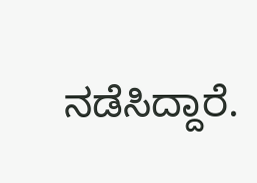ನಡೆಸಿದ್ದಾರೆ.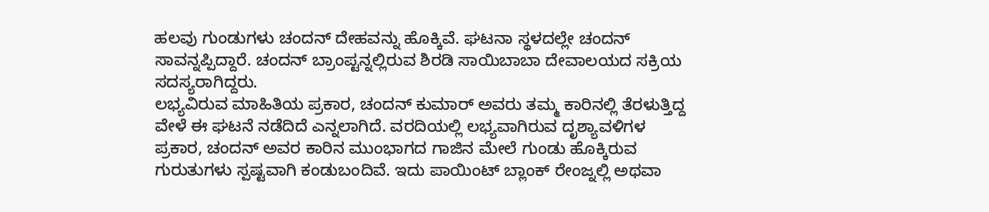ಹಲವು ಗುಂಡುಗಳು ಚಂದನ್ ದೇಹವನ್ನು ಹೊಕ್ಕಿವೆ. ಘಟನಾ ಸ್ಥಳದಲ್ಲೇ ಚಂದನ್ ಸಾವನ್ನಪ್ಪಿದ್ದಾರೆ. ಚಂದನ್ ಬ್ರಾಂಪ್ಟನ್ನಲ್ಲಿರುವ ಶಿರಡಿ ಸಾಯಿಬಾಬಾ ದೇವಾಲಯದ ಸಕ್ರಿಯ ಸದಸ್ಯರಾಗಿದ್ದರು.
ಲಭ್ಯವಿರುವ ಮಾಹಿತಿಯ ಪ್ರಕಾರ, ಚಂದನ್ ಕುಮಾರ್ ಅವರು ತಮ್ಮ ಕಾರಿನಲ್ಲಿ ತೆರಳುತ್ತಿದ್ದ ವೇಳೆ ಈ ಘಟನೆ ನಡೆದಿದೆ ಎನ್ನಲಾಗಿದೆ. ವರದಿಯಲ್ಲಿ ಲಭ್ಯವಾಗಿರುವ ದೃಶ್ಯಾವಳಿಗಳ ಪ್ರಕಾರ, ಚಂದನ್ ಅವರ ಕಾರಿನ ಮುಂಭಾಗದ ಗಾಜಿನ ಮೇಲೆ ಗುಂಡು ಹೊಕ್ಕಿರುವ ಗುರುತುಗಳು ಸ್ಪಷ್ಟವಾಗಿ ಕಂಡುಬಂದಿವೆ. ಇದು ಪಾಯಿಂಟ್ ಬ್ಲಾಂಕ್ ರೇಂಜ್ನಲ್ಲಿ ಅಥವಾ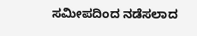ಸಮೀಪದಿಂದ ನಡೆಸಲಾದ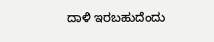ದಾಳಿ ಇರಬಹುದೆಂದು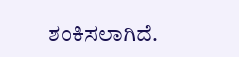ಶಂಕಿಸಲಾಗಿದೆ.